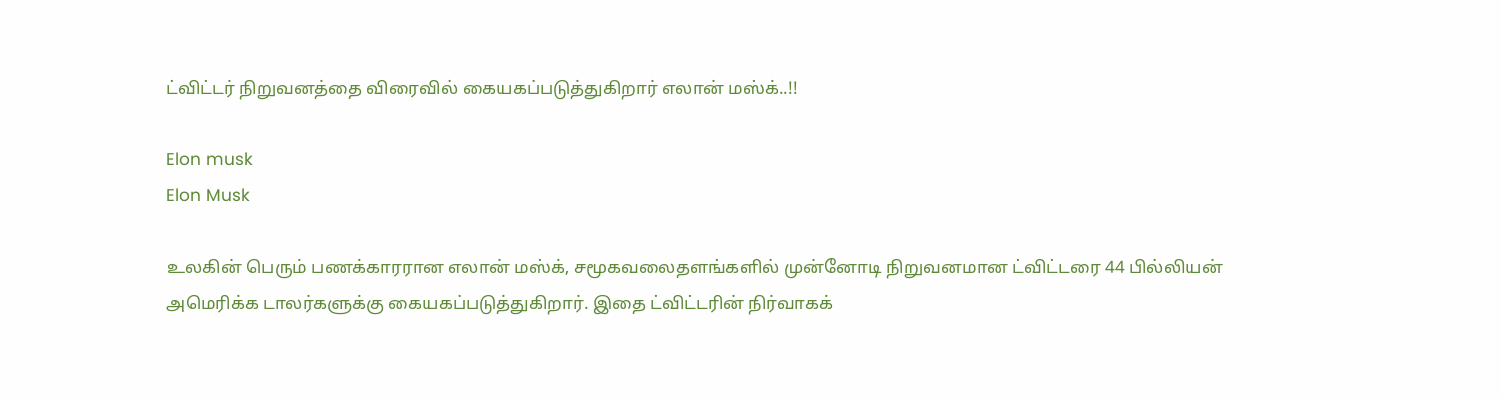ட்விட்டர் நிறுவனத்தை விரைவில் கையகப்படுத்துகிறார் எலான் மஸ்க்..!!

Elon musk
Elon Musk

உலகின் பெரும் பணக்காரரான எலான் மஸ்க், சமூகவலைதளங்களில் முன்னோடி நிறுவனமான ட்விட்டரை 44 பில்லியன் அமெரிக்க டாலர்களுக்கு கையகப்படுத்துகிறார். இதை ட்விட்டரின் நிர்வாகக்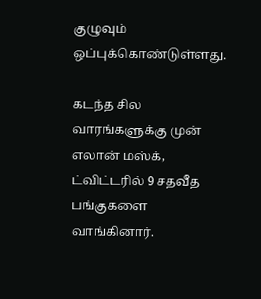குழுவும் ஒப்புக்கொண்டுள்ளது.

கடந்த சில வாரங்களுக்கு முன் எலான் மஸ்க், ட்விட்டரில் 9 சதவீத பங்குகளை வாங்கினார்.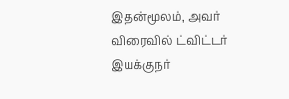இதன்மூலம், அவர் விரைவில் ட்விட்டர் இயக்குநர்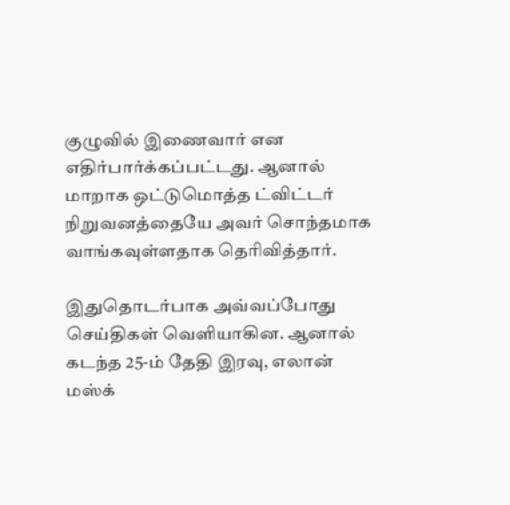குழுவில் இணைவார் என எதிர்பார்க்கப்பட்டது. ஆனால் மாறாக ஒட்டுமொத்த ட்விட்டர் நிறுவனத்தையே அவர் சொந்தமாக வாங்கவுள்ளதாக தெரிவித்தார்.

இதுதொடர்பாக அவ்வப்போது செய்திகள் வெளியாகின. ஆனால் கடந்த 25-ம் தேதி இரவு, எலான் மஸ்க்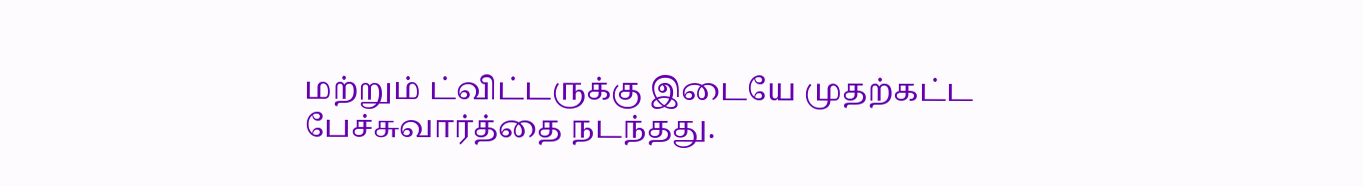மற்றும் ட்விட்டருக்கு இடையே முதற்கட்ட பேச்சுவார்த்தை நடந்தது.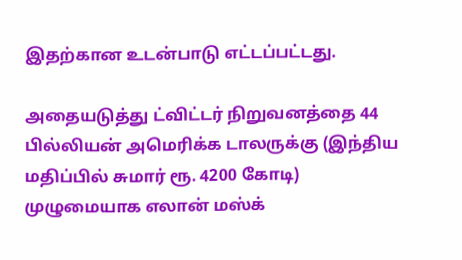இதற்கான உடன்பாடு எட்டப்பட்டது.

அதையடுத்து ட்விட்டர் நிறுவனத்தை 44 பில்லியன் அமெரிக்க டாலருக்கு (இந்திய மதிப்பில் சுமார் ரூ. 4200 கோடி) முழுமையாக எலான் மஸ்க்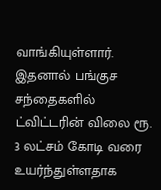வாங்கியுள்ளார். இதனால் பங்குச சந்தைகளில் ட்விட்டரின் விலை ரூ. 3 லட்சம் கோடி வரை உயர்ந்துள்ளதாக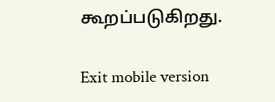கூறப்படுகிறது.

Exit mobile version